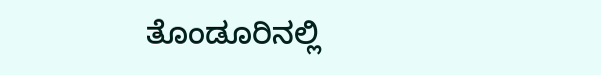ತೊಂಡೂರಿನಲ್ಲಿ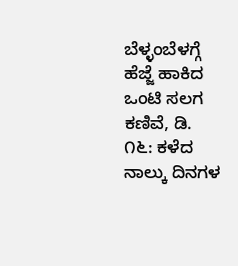ಬೆಳ್ಳಂಬೆಳಗ್ಗೆ ಹೆಜ್ಜೆ ಹಾಕಿದ ಒಂಟಿ ಸಲಗ ಕಣಿವೆ, ಡಿ. ೧೬: ಕಳೆದ ನಾಲ್ಕು ದಿನಗಳ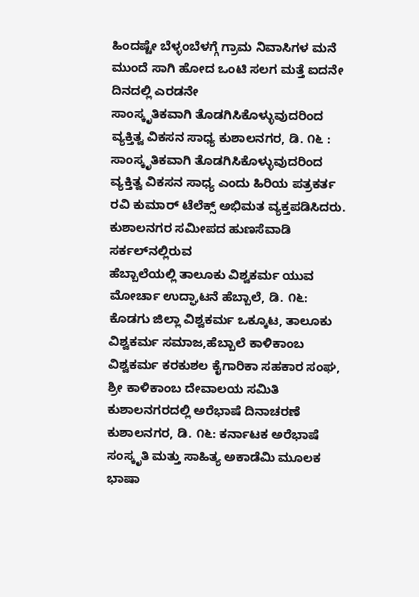ಹಿಂದಷ್ಟೇ ಬೆಳ್ಳಂಬೆಳಗ್ಗೆ ಗ್ರಾಮ ನಿವಾಸಿಗಳ ಮನೆ ಮುಂದೆ ಸಾಗಿ ಹೋದ ಒಂಟಿ ಸಲಗ ಮತ್ತೆ ಐದನೇ ದಿನದಲ್ಲಿ ಎರಡನೇ
ಸಾಂಸ್ಕೃತಿಕವಾಗಿ ತೊಡಗಿಸಿಕೊಳ್ಳುವುದರಿಂದ ವ್ಯಕ್ತಿತ್ವ ವಿಕಸನ ಸಾಧ್ಯ ಕುಶಾಲನಗರ, ಡಿ. ೧೬ : ಸಾಂಸ್ಕೃತಿಕವಾಗಿ ತೊಡಗಿಸಿಕೊಳ್ಳುವುದರಿಂದ ವ್ಯಕ್ತಿತ್ವ ವಿಕಸನ ಸಾಧ್ಯ ಎಂದು ಹಿರಿಯ ಪತ್ರಕರ್ತ ರವಿ ಕುಮಾರ್ ಟೆಲೆಕ್ಸ್ ಅಭಿಮತ ವ್ಯಕ್ತಪಡಿಸಿದರು. ಕುಶಾಲನಗರ ಸಮೀಪದ ಹುಣಸೆವಾಡಿ ಸರ್ಕಲ್‌ನಲ್ಲಿರುವ
ಹೆಬ್ಬಾಲೆಯಲ್ಲಿ ತಾಲೂಕು ವಿಶ್ವಕರ್ಮ ಯುವ ಮೋರ್ಚಾ ಉದ್ಘಾಟನೆ ಹೆಬ್ಬಾಲೆ, ಡಿ. ೧೬: ಕೊಡಗು ಜಿಲ್ಲಾ ವಿಶ್ವಕರ್ಮ ಒಕ್ಕೂಟ, ತಾಲೂಕು ವಿಶ್ವಕರ್ಮ ಸಮಾಜ,ಹೆಬ್ಬಾಲೆ ಕಾಳಿಕಾಂಬ ವಿಶ್ವಕರ್ಮ ಕರಕುಶಲ ಕೈಗಾರಿಕಾ ಸಹಕಾರ ಸಂಘ, ಶ್ರೀ ಕಾಳಿಕಾಂಬ ದೇವಾಲಯ ಸಮಿತಿ
ಕುಶಾಲನಗರದಲ್ಲಿ ಅರೆಭಾಷೆ ದಿನಾಚರಣೆ ಕುಶಾಲನಗರ, ಡಿ. ೧೬: ಕರ್ನಾಟಕ ಅರೆಭಾಷೆ ಸಂಸ್ಕೃತಿ ಮತ್ತು ಸಾಹಿತ್ಯ ಅಕಾಡೆಮಿ ಮೂಲಕ ಭಾಷಾ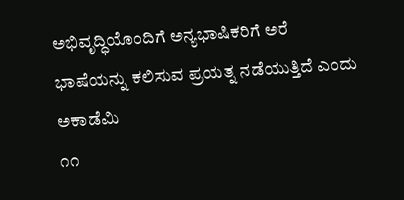ಅಭಿವೃದ್ಧಿಯೊಂದಿಗೆ ಅನ್ಯಭಾಷಿಕರಿಗೆ ಅರೆ ಭಾಷೆಯನ್ನು ಕಲಿಸುವ ಪ್ರಯತ್ನ ನಡೆಯುತ್ತಿದೆ ಎಂದು ಅಕಾಡೆಮಿ
೧೧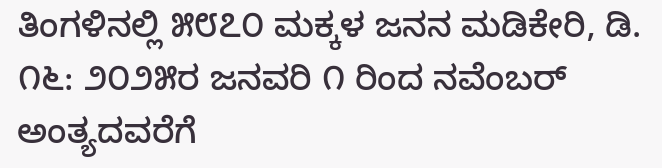ತಿಂಗಳಿನಲ್ಲಿ ೫೮೭೦ ಮಕ್ಕಳ ಜನನ ಮಡಿಕೇರಿ, ಡಿ. ೧೬: ೨೦೨೫ರ ಜನವರಿ ೧ ರಿಂದ ನವೆಂಬರ್ ಅಂತ್ಯದವರೆಗೆ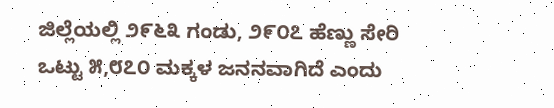ಜಿಲ್ಲೆಯಲ್ಲಿ ೨೯೬೩ ಗಂಡು, ೨೯೦೭ ಹೆಣ್ಣು ಸೇರಿ ಒಟ್ಟು ೫,೮೭೦ ಮಕ್ಕಳ ಜನನವಾಗಿದೆ ಎಂದು